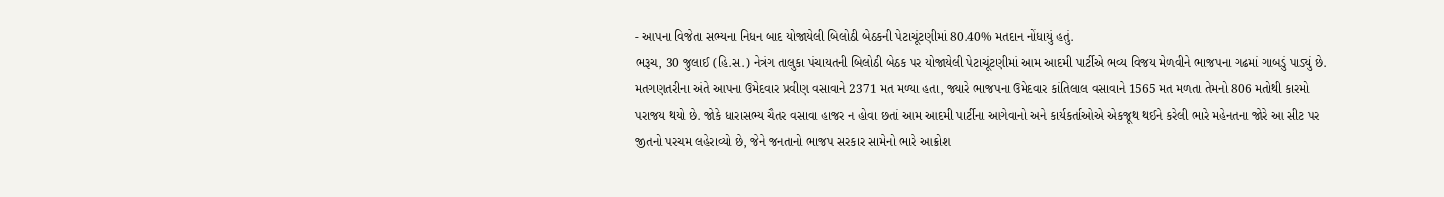- આપના વિજેતા સભ્યના નિધન બાદ યોજાયેલી બિલોઠી બેઠકની પેટાચૂંટણીમાં 80.40% મતદાન નોંધાયું હતું.
ભરૂચ, 30 જુલાઈ (હિ.સ.) નેત્રંગ તાલુકા પંચાયતની બિલોઠી બેઠક પર યોજાયેલી પેટાચૂંટણીમાં આમ આદમી પાર્ટીએ ભવ્ય વિજય મેળવીને ભાજપના ગઢમાં ગાબડું પાડ્યું છે. મતગણતરીના અંતે આપના ઉમેદવાર પ્રવીણ વસાવાને 2371 મત મળ્યા હતા, જ્યારે ભાજપના ઉમેદવાર કાંતિલાલ વસાવાને 1565 મત મળતા તેમનો 806 મતોથી કારમો પરાજય થયો છે. જોકે ધારાસભ્ય ચૈતર વસાવા હાજર ન હોવા છતાં આમ આદમી પાર્ટીના આગેવાનો અને કાર્યકર્તાઓએ એકજૂથ થઈને કરેલી ભારે મહેનતના જોરે આ સીટ પર જીતનો પરચમ લહેરાવ્યો છે, જેને જનતાનો ભાજપ સરકાર સામેનો ભારે આક્રોશ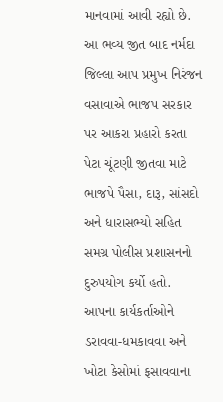માનવામાં આવી રહ્યો છે.
આ ભવ્ય જીત બાદ નર્મદા જિલ્લા આપ પ્રમુખ નિરંજન વસાવાએ ભાજપ સરકાર પર આકરા પ્રહારો કરતા પેટા ચૂંટણી જીતવા માટે ભાજપે પૈસા, દારૂ, સાંસદો અને ધારાસભ્યો સહિત સમગ્ર પોલીસ પ્રશાસનનો દુરુપયોગ કર્યો હતો. આપના કાર્યકર્તાઓને ડરાવવા-ધમકાવવા અને ખોટા કેસોમાં ફસાવવાના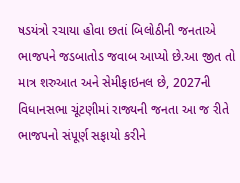ષડયંત્રો રચાયા હોવા છતાં બિલોઠીની જનતાએ ભાજપને જડબાતોડ જવાબ આપ્યો છે.આ જીત તો માત્ર શરુઆત અને સેમીફાઇનલ છે, 2027ની વિધાનસભા ચૂંટણીમાં રાજ્યની જનતા આ જ રીતે ભાજપનો સંપૂર્ણ સફાયો કરીને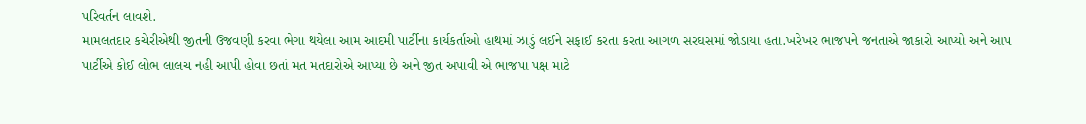પરિવર્તન લાવશે.
મામલતદાર કચેરીએથી જીતની ઉજવણી કરવા ભેગા થયેલા આમ આદમી પાર્ટીના કાર્યકર્તાઓ હાથમાં ઝાડું લઈને સફાઈ કરતા કરતા આગળ સરઘસમાં જોડાયા હતા.ખરેખર ભાજપને જનતાએ જાકારો આપ્યો અને આપ પાર્ટીએ કોઈ લોભ લાલચ નહી આપી હોવા છતાં મત મતદારોએ આપ્યા છે અને જીત અપાવી એ ભાજપા પક્ષ માટે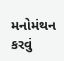મનોમંથન કરવું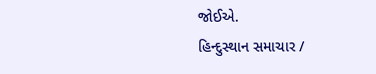જોઈએ.
હિન્દુસ્થાન સમાચાર /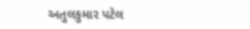અતુલકુમાર પટેલ